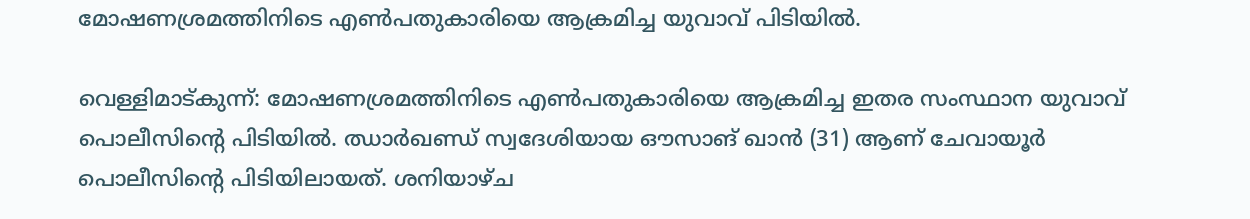മോഷണശ്രമത്തിനിടെ എൺപതുകാരിയെ ആക്രമിച്ച യുവാവ് പിടിയിൽ.

വെള്ളിമാട്കുന്ന്: മോഷണശ്രമത്തിനിടെ എൺപതുകാരിയെ ആക്രമിച്ച ഇതര സംസ്ഥാന യുവാവ് പൊലീസിന്റെ പിടിയിൽ. ഝാർഖണ്ഡ് സ്വദേശിയായ ഔസാങ് ഖാൻ (31) ആണ് ചേവായൂർ പൊലീസിന്റെ പിടിയിലായത്. ശനിയാഴ്ച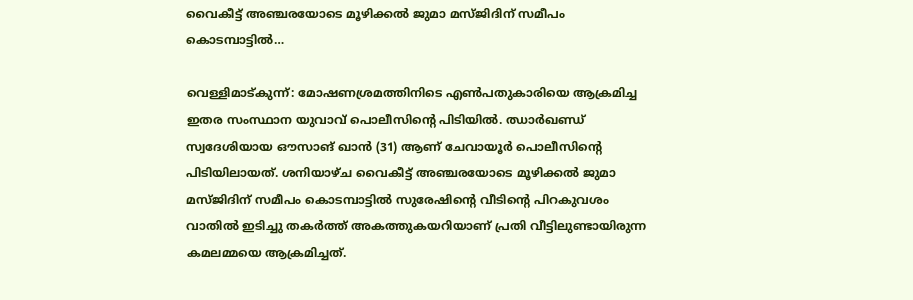വൈകീട്ട് അഞ്ചരയോടെ മൂഴിക്കൽ ജുമാ മസ്ജിദിന് സമീപം കൊടമ്പാട്ടിൽ…

വെള്ളിമാട്കുന്ന്: മോഷണശ്രമത്തിനിടെ എൺപതുകാരിയെ ആക്രമിച്ച ഇതര സംസ്ഥാന യുവാവ് പൊലീസിന്റെ പിടിയിൽ. ഝാർഖണ്ഡ് സ്വദേശിയായ ഔസാങ് ഖാൻ (31) ആണ് ചേവായൂർ പൊലീസിന്റെ പിടിയിലായത്. ശനിയാഴ്ച വൈകീട്ട് അഞ്ചരയോടെ മൂഴിക്കൽ ജുമാ മസ്ജിദിന് സമീപം കൊടമ്പാട്ടിൽ സുരേഷിന്റെ വീടിന്റെ പിറകുവശം വാതിൽ ഇടിച്ചു തകർത്ത് അകത്തുകയറിയാണ് പ്രതി വീട്ടിലുണ്ടായിരുന്ന കമലമ്മയെ ആക്രമിച്ചത്.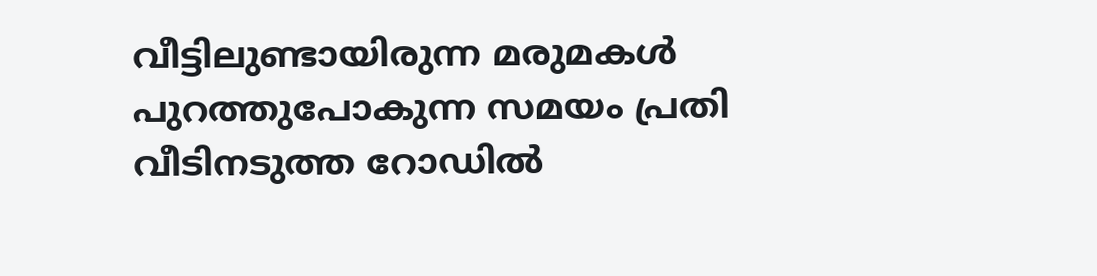വീട്ടിലുണ്ടായിരുന്ന മരുമകൾ പുറത്തുപോകുന്ന സമയം പ്രതി വീടിനടുത്ത റോഡിൽ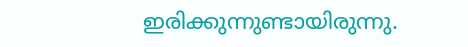ഇരിക്കുന്നുണ്ടായിരുന്നു.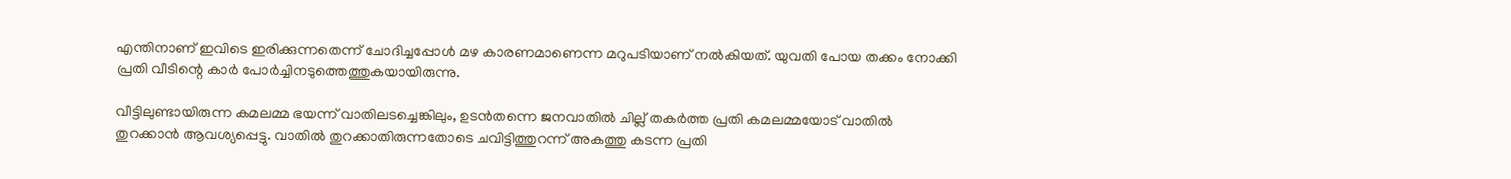എന്തിനാണ് ഇവിടെ ഇരിക്കുന്നതെന്ന് ചോദിച്ചപ്പോൾ മഴ കാരണമാണെന്ന മറുപടിയാണ് നൽകിയത്. യുവതി പോയ തക്കം നോക്കി പ്രതി വീടിന്റെ കാർ പോർച്ചിനടുത്തെത്തുകയായിരുന്നു.

വീട്ടിലുണ്ടായിരുന്ന കമലമ്മ ഭയന്ന് വാതിലടച്ചെങ്കിലും, ഉടൻതന്നെ ജനവാതിൽ ചില്ല് തകർത്ത പ്രതി കമലമ്മയോട് വാതിൽ തുറക്കാൻ ആവശ്യപ്പെട്ടു. വാതിൽ തുറക്കാതിരുന്നതോടെ ചവിട്ടിത്തുറന്ന് അകത്തു കടന്ന പ്രതി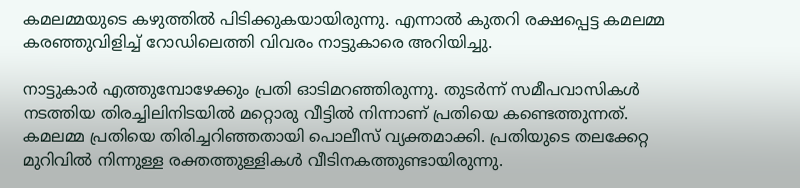കമലമ്മയുടെ കഴുത്തിൽ പിടിക്കുകയായിരുന്നു. എന്നാൽ കുതറി രക്ഷപ്പെട്ട കമലമ്മ കരഞ്ഞുവിളിച്ച് റോഡിലെത്തി വിവരം നാട്ടുകാരെ അറിയിച്ചു.

നാട്ടുകാർ എത്തുമ്പോഴേക്കും പ്രതി ഓടിമറഞ്ഞിരുന്നു. തുടർന്ന് സമീപവാസികൾ നടത്തിയ തിരച്ചിലിനിടയിൽ മറ്റൊരു വീട്ടിൽ നിന്നാണ് പ്രതിയെ കണ്ടെത്തുന്നത്. കമലമ്മ പ്രതിയെ തിരിച്ചറിഞ്ഞതായി പൊലീസ് വ്യക്തമാക്കി. പ്രതിയുടെ തലക്കേറ്റ മുറിവിൽ നിന്നുള്ള രക്തത്തുള്ളികൾ വീടിനകത്തുണ്ടായിരുന്നു.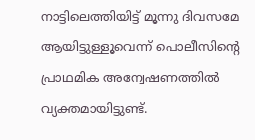നാട്ടിലെത്തിയിട്ട് മൂന്നു ദിവസമേ ആയിട്ടുള്ളൂവെന്ന് പൊലീസിന്റെ പ്രാഥമിക അന്വേഷണത്തിൽ വ്യക്തമായിട്ടുണ്ട്.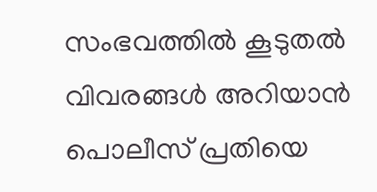സംഭവത്തിൽ കൂടുതൽ വിവരങ്ങൾ അറിയാൻ പൊലീസ് പ്രതിയെ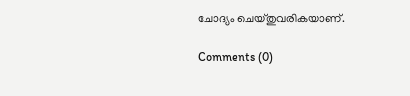ചോദ്യം ചെയ്തുവരികയാണ്.

Comments (0)